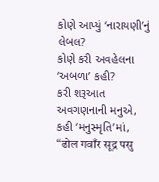કોણે આપ્યું ‘નારાયણી’નું લેબલ?
કોણે કરી અવહેલના ‘અબળા’ કહી?
કરી શરૂઆત અવગણનાની મનુએ,
કહી ‘મનુસ્મૃતિ’માં,
“ढोल गवाँर सूद्र पसु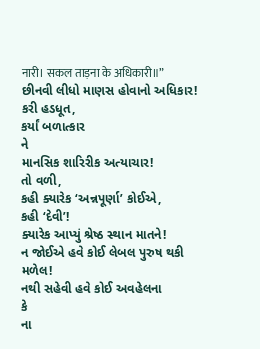नारी। सकल ताड़ना के अधिकारी॥”
છીનવી લીધો માણસ હોવાનો અધિકાર!
કરી હડધૂત,
કર્યાં બળાત્કાર
ને
માનસિક શારિરીક અત્યાચાર!
તો વળી,
કહી ક્યારેક ‘અન્નપૂર્ણા’ કોઈએ,
કહી ‘દેવી’!
ક્યારેક આપ્યું શ્રેષ્ઠ સ્થાન માતને!
ન જોઈએ હવે કોઈ લેબલ પુરુષ થકી મળેલ!
નથી સહેવી હવે કોઈ અવહેલના
કે
ના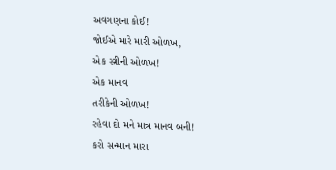અવગણના કોઈ!
જોઈએ મારે મારી ઓળખ,
એક સ્ત્રીની ઓળખ!
એક માનવ
તરીકેની ઓળખ!
રહેવા દો મને માત્ર માનવ બની!
કરો સન્માન મારા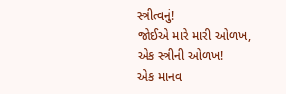સ્ત્રીત્વનું!
જોઈએ મારે મારી ઓળખ,
એક સ્ત્રીની ઓળખ!
એક માનવ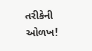તરીકેની ઓળખ!